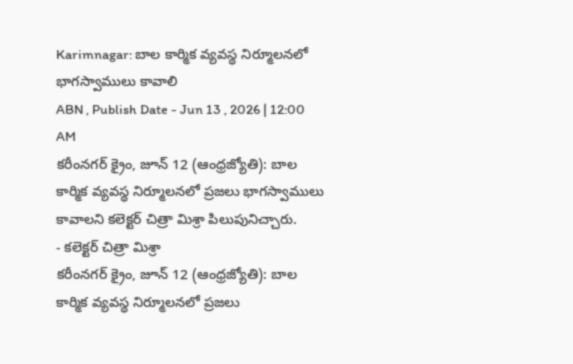Karimnagar: బాల కార్మిక వ్యవస్థ నిర్మూలనలో భాగస్వాములు కావాలి
ABN , Publish Date - Jun 13 , 2026 | 12:00 AM
కరీంనగర్ క్రైం, జూన్ 12 (ఆంధ్రజ్యోతి): బాల కార్మిక వ్యవస్థ నిర్మూలనలో ప్రజలు భాగస్వాములు కావాలని కలెక్టర్ చిత్రా మిశ్రా పిలుపునిచ్చారు.
- కలెక్టర్ చిత్రా మిశ్రా
కరీంనగర్ క్రైం, జూన్ 12 (ఆంధ్రజ్యోతి): బాల కార్మిక వ్యవస్థ నిర్మూలనలో ప్రజలు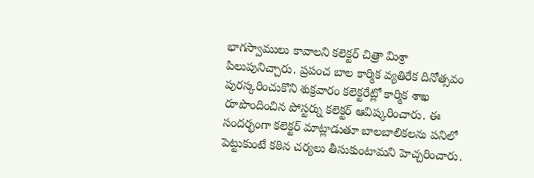భాగస్వాములు కావాలని కలెక్టర్ చిత్రా మిశ్రా పిలుపునిచ్చారు. ప్రపంచ బాల కార్మిక వ్యతిరేక దినోత్సవం పురస్కరించుకొని శుక్రవారం కలెక్టరేట్లో కార్మిక శాఖ రూపొందించిన పోస్టర్ను కలెక్టర్ ఆవిష్కరించారు. ఈ సందర్భంగా కలెక్టర్ మాట్లాడుతూ బాలబాలికలను పనిలో పెట్టుకుంటే కఠిన చర్యలు తీసుకుంటామని హెచ్చరించారు.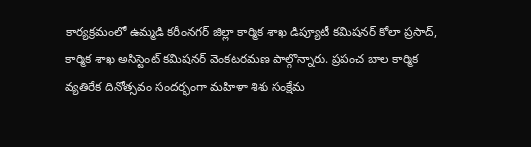కార్యక్రమంలో ఉమ్మడి కరీంనగర్ జిల్లా కార్మిక శాఖ డిప్యూటీ కమిషనర్ కోలా ప్రసాద్, కార్మిక శాఖ అసిస్టెంట్ కమిషనర్ వెంకటరమణ పాల్గొన్నారు. ప్రపంచ బాల కార్మిక వ్యతిరేక దినోత్సవం సందర్భంగా మహిళా శిశు సంక్షేమ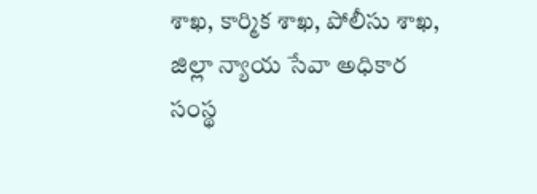శాఖ, కార్మిక శాఖ, పోలీసు శాఖ, జిల్లా న్యాయ సేవా అధికార సంస్థ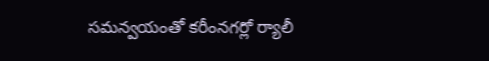సమన్వయంతో కరీంనగర్లో ర్యాలీ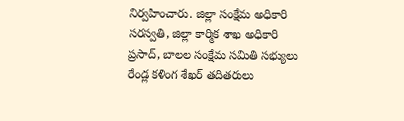నిర్వహించారు. జిల్లా సంక్షేమ అధికారి సరస్వతి, జిల్లా కార్మిక శాఖ అధికారి ప్రసాద్, బాలల సంక్షేమ సమితి సభ్యులు రేండ్ల కళింగ శేఖర్ తదితరులు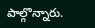పాల్గొన్నారు.